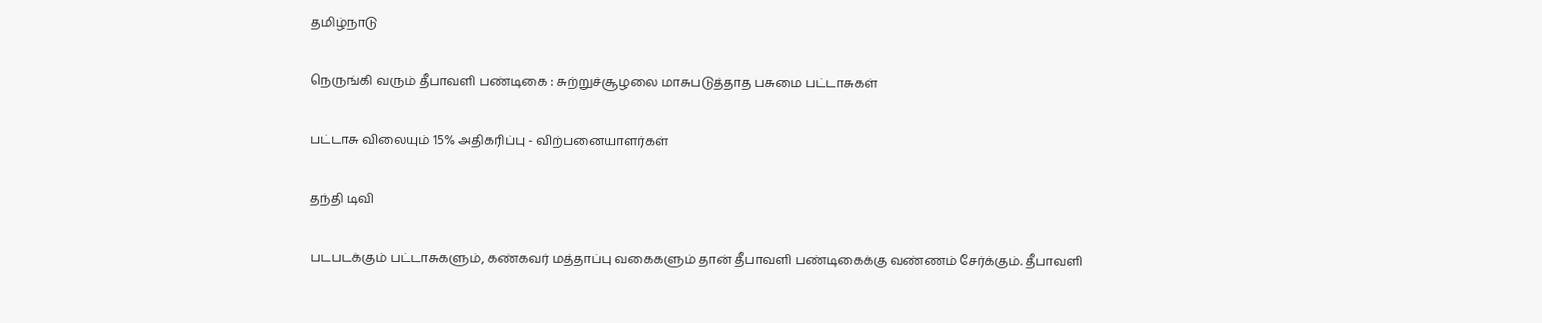தமிழ்நாடு

நெருங்கி வரும் தீபாவளி பண்டிகை : சுற்றுச்சூழலை மாசுபடுத்தாத பசுமை பட்டாசுகள்

பட்டாசு விலையும் 15% அதிகரிப்பு - விற்பனையாளர்கள்

தந்தி டிவி

படபடக்கும் பட்டாசுகளும், கண்கவர் மத்தாப்பு வகைகளும் தான் தீபாவளி பண்டிகைக்கு வண்ணம் சேர்க்கும். தீபாவளி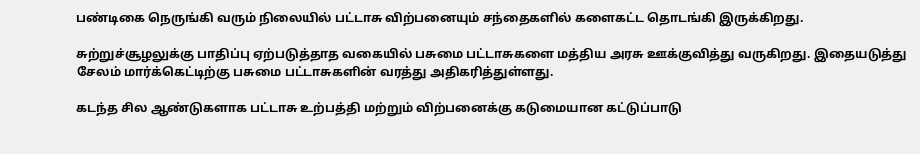பண்டிகை நெருங்கி வரும் நிலையில் பட்டாசு விற்பனையும் சந்தைகளில் களைகட்ட தொடங்கி இருக்கிறது.

சுற்றுச்சூழலுக்கு பாதிப்பு ஏற்படுத்தாத வகையில் பசுமை பட்டாசுகளை மத்திய அரசு ஊக்குவித்து வருகிறது. இதையடுத்து சேலம் மார்க்கெட்டிற்கு பசுமை பட்டாசுகளின் வரத்து அதிகரித்துள்ளது.

கடந்த சில ஆண்டுகளாக பட்டாசு உற்பத்தி மற்றும் விற்பனைக்கு கடுமையான கட்டுப்பாடு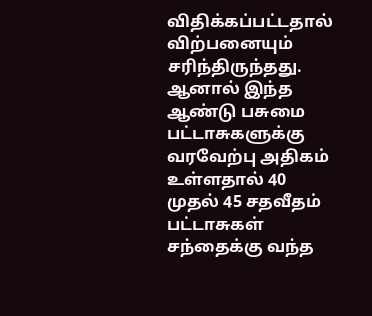விதிக்கப்பட்டதால் விற்பனையும் சரிந்திருந்தது. ஆனால் இந்த ஆண்டு பசுமை பட்டாசுகளுக்கு வரவேற்பு அதிகம் உள்ளதால் 40 முதல் 45 சதவீதம் பட்டாசுகள் சந்தைக்கு வந்த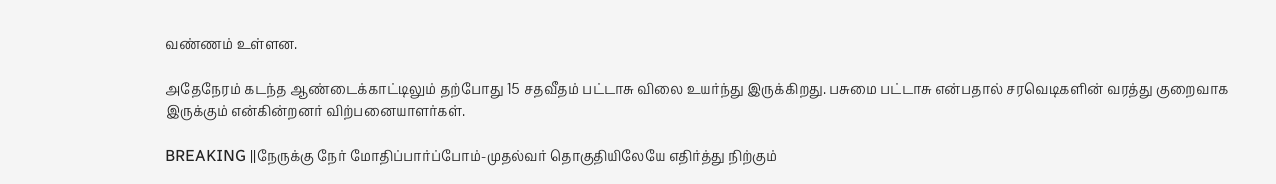வண்ணம் உள்ளன.

அதேநேரம் கடந்த ஆண்டைக்காட்டிலும் தற்போது 15 சதவீதம் பட்டாசு விலை உயர்ந்து இருக்கிறது. பசுமை பட்டாசு என்பதால் சரவெடிகளின் வரத்து குறைவாக இருக்கும் என்கின்றனர் விற்பனையாளர்கள்.

BREAKING ||நேருக்கு நேர் மோதிப்பார்ப்போம்-முதல்வர் தொகுதியிலேயே எதிர்த்து நிற்கும்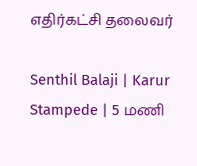எதிர்கட்சி தலைவர்

Senthil Balaji | Karur Stampede | 5 மணி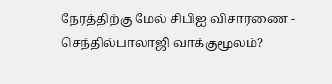நேரத்திற்கு மேல் சிபிஐ விசாரணை - செந்தில்பாலாஜி வாக்குமூலம்?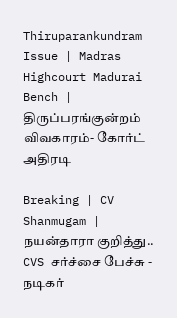Thiruparankundram Issue | Madras Highcourt Madurai Bench | திருப்பரங்குன்றம் விவகாரம்- கோர்ட் அதிரடி

Breaking | CV Shanmugam | நயன்தாரா குறித்து.. CVS சர்ச்சை பேச்சு - நடிகர்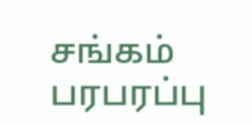சங்கம் பரபரப்பு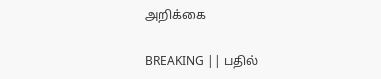அறிக்கை

BREAKING || பதில்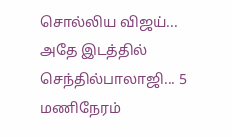சொல்லிய விஜய்... அதே இடத்தில் செந்தில்பாலாஜி... 5 மணிநேரம்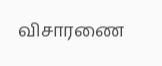விசாரணை